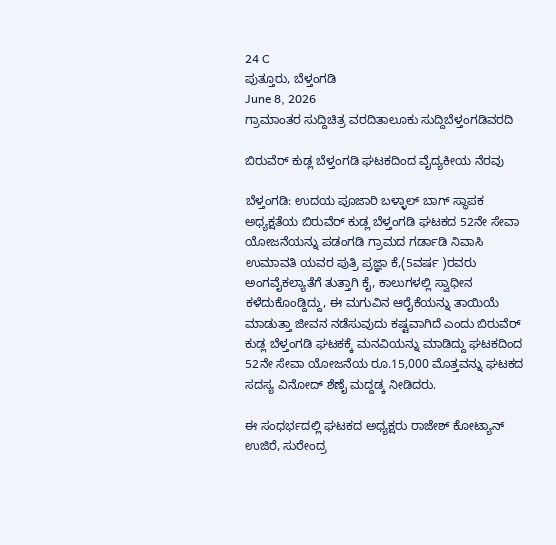24 C
ಪುತ್ತೂರು, ಬೆಳ್ತಂಗಡಿ
June 8, 2026
ಗ್ರಾಮಾಂತರ ಸುದ್ದಿಚಿತ್ರ ವರದಿತಾಲೂಕು ಸುದ್ದಿಬೆಳ್ತಂಗಡಿವರದಿ

ಬಿರುವೆರ್ ಕುಡ್ಲ ಬೆಳ್ತಂಗಡಿ ಘಟಕದಿಂದ ವೈದ್ಯಕೀಯ ನೆರವು

ಬೆಳ್ತಂಗಡಿ: ಉದಯ ಪೂಜಾರಿ ಬಳ್ಳಾಲ್ ಬಾಗ್ ಸ್ಥಾಪಕ ಅಧ್ಯಕ್ಷತೆಯ ಬಿರುವೆರ್ ಕುಡ್ಲ ಬೆಳ್ತಂಗಡಿ ಘಟಕದ 52ನೇ ಸೇವಾ ಯೋಜನೆಯನ್ನು ಪಡಂಗಡಿ ಗ್ರಾಮದ ಗರ್ಡಾಡಿ ನಿವಾಸಿ ಉಮಾವತಿ ಯವರ ಪುತ್ರಿ ಪ್ರಜ್ಞಾ ಕೆ,(5ವರ್ಷ )ರವರು ಅಂಗವೈಕಲ್ಯಾತೆಗೆ ತುತ್ತಾಗಿ ಕೈ, ಕಾಲುಗಳಲ್ಲಿ ಸ್ವಾಧೀನ ಕಳೆದುಕೊಂಡ್ದಿದ್ದು, ಈ ಮಗುವಿನ ಆರೈಕೆಯನ್ನು ತಾಯಿಯೆ ಮಾಡುತ್ತಾ ಜೀವನ ನಡೆಸುವುದು ಕಷ್ಟವಾಗಿದೆ ಎಂದು ಬಿರುವೆರ್ ಕುಡ್ಲ ಬೆಳ್ತಂಗಡಿ ಘಟಕಕ್ಕೆ ಮನವಿಯನ್ನು ಮಾಡಿದ್ದು ಘಟಕದಿಂದ 52ನೇ ಸೇವಾ ಯೋಜನೆಯ ರೂ.15,000 ಮೊತ್ತವನ್ನು ಘಟಕದ ಸದಸ್ಯ ವಿನೋದ್ ಶೆಣೈ ಮದ್ದಡ್ಕ ನೀಡಿದರು.

ಈ ಸಂಧರ್ಭದಲ್ಲಿ ಘಟಕದ ಅಧ್ಯಕ್ಷರು ರಾಜೇಶ್ ಕೋಟ್ಯಾನ್ ಉಜಿರೆ, ಸುರೇಂದ್ರ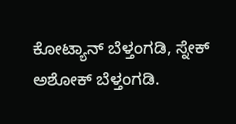ಕೋಟ್ಯಾನ್ ಬೆಳ್ತಂಗಡಿ, ಸ್ನೇಕ್ ಅಶೋಕ್ ಬೆಳ್ತಂಗಡಿ.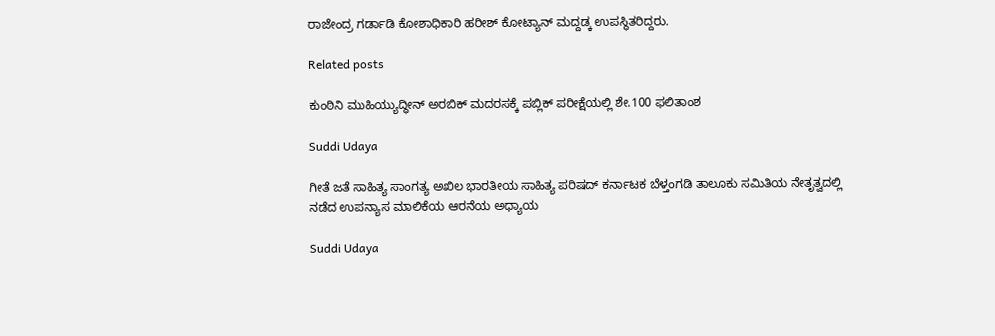ರಾಜೇಂದ್ರ ಗರ್ಡಾಡಿ ಕೋಶಾಧಿಕಾರಿ ಹರೀಶ್ ಕೋಟ್ಯಾನ್ ಮದ್ದಡ್ಕ ಉಪಸ್ಥಿತರಿದ್ದರು.

Related posts

ಕುಂಠಿನಿ ಮುಹಿಯ್ಯುದ್ಧೀನ್ ಅರಬಿಕ್ ಮದರಸಕ್ಕೆ ಪಬ್ಲಿಕ್ ಪರೀಕ್ಷೆಯಲ್ಲಿ ಶೇ.100 ಫಲಿತಾಂಶ

Suddi Udaya

ಗೀತೆ ಜತೆ ಸಾಹಿತ್ಯ ಸಾಂಗತ್ಯ ಅಖಿಲ ಭಾರತೀಯ ಸಾಹಿತ್ಯ ಪರಿಷದ್ ಕರ್ನಾಟಕ ಬೆಳ್ತಂಗಡಿ ತಾಲೂಕು ಸಮಿತಿಯ ನೇತೃತ್ವದಲ್ಲಿ ನಡೆದ ಉಪನ್ಯಾಸ ಮಾಲಿಕೆಯ ಆರನೆಯ ಅಧ್ಯಾಯ

Suddi Udaya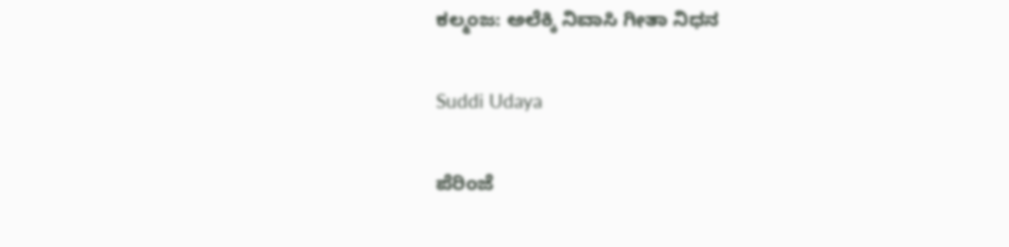ಕಲ್ಮಂಜ: ಅಲೆಕ್ಕಿ ನಿವಾಸಿ ಗೀತಾ ನಿಧನ

Suddi Udaya

ಪೆರಿಂಜೆ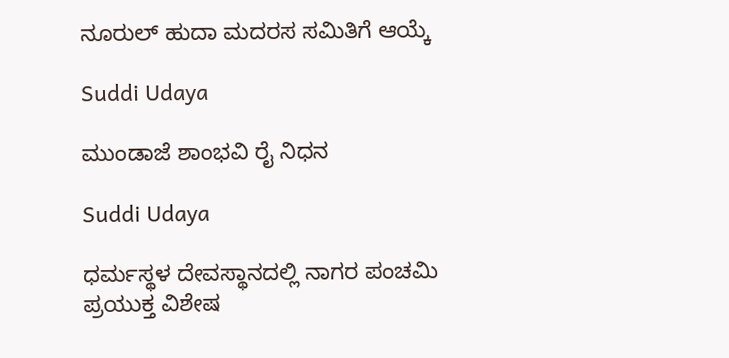ನೂರುಲ್ ಹುದಾ ಮದರಸ ಸಮಿತಿಗೆ ಆಯ್ಕೆ

Suddi Udaya

ಮುಂಡಾಜೆ ಶಾಂಭವಿ ರೈ ನಿಧನ

Suddi Udaya

ಧರ್ಮಸ್ಥಳ ದೇವಸ್ಥಾನದಲ್ಲಿ ನಾಗರ ಪಂಚಮಿ ಪ್ರಯುಕ್ತ ವಿಶೇಷ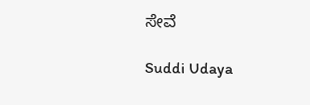ಸೇವೆ

Suddi Udaya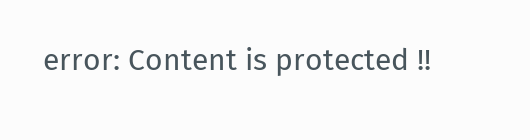error: Content is protected !!